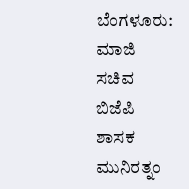ಬೆಂಗಳೂರು: ಮಾಜಿ ಸಚಿವ ಬಿಜೆಪಿ ಶಾಸಕ ಮುನಿರತ್ನಂ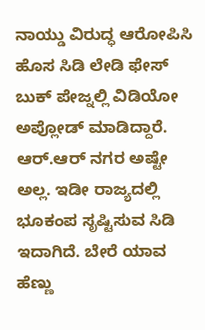ನಾಯ್ಡು ವಿರುದ್ಧ ಆರೋಪಿಸಿ ಹೊಸ ಸಿಡಿ ಲೇಡಿ ಫೇಸ್ ಬುಕ್ ಪೇಜ್ನಲ್ಲಿ ವಿಡಿಯೋ ಅಪ್ಲೋಡ್ ಮಾಡಿದ್ದಾರೆ.
ಆರ್.ಆರ್ ನಗರ ಅಷ್ಟೇ ಅಲ್ಲ. ಇಡೀ ರಾಜ್ಯದಲ್ಲಿ ಭೂಕಂಪ ಸೃಷ್ಟಿಸುವ ಸಿಡಿ ಇದಾಗಿದೆ. ಬೇರೆ ಯಾವ ಹೆಣ್ಣು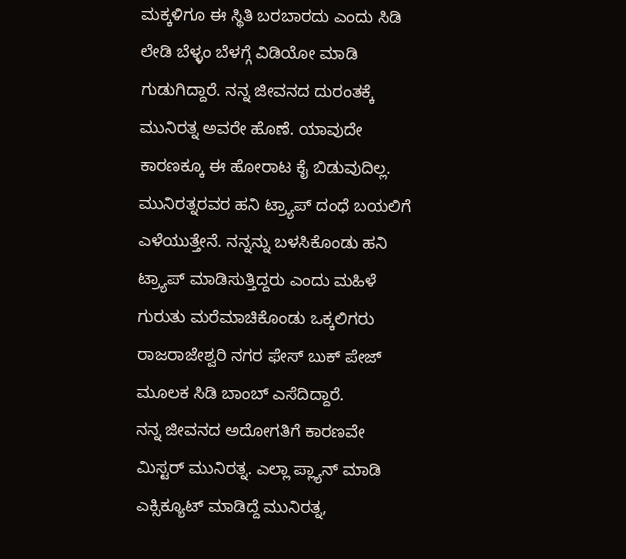ಮಕ್ಕಳಿಗೂ ಈ ಸ್ಥಿತಿ ಬರಬಾರದು ಎಂದು ಸಿಡಿ ಲೇಡಿ ಬೆಳ್ಳಂ ಬೆಳಗ್ಗೆ ವಿಡಿಯೋ ಮಾಡಿ ಗುಡುಗಿದ್ದಾರೆ. ನನ್ನ ಜೀವನದ ದುರಂತಕ್ಕೆ ಮುನಿರತ್ನ ಅವರೇ ಹೊಣೆ. ಯಾವುದೇ ಕಾರಣಕ್ಕೂ ಈ ಹೋರಾಟ ಕೈ ಬಿಡುವುದಿಲ್ಲ. ಮುನಿರತ್ನರವರ ಹನಿ ಟ್ರ್ಯಾಪ್ ದಂಧೆ ಬಯಲಿಗೆ ಎಳೆಯುತ್ತೇನೆ. ನನ್ನನ್ನು ಬಳಸಿಕೊಂಡು ಹನಿ ಟ್ರ್ಯಾಪ್ ಮಾಡಿಸುತ್ತಿದ್ದರು ಎಂದು ಮಹಿಳೆ ಗುರುತು ಮರೆಮಾಚಿಕೊಂಡು ಒಕ್ಕಲಿಗರು ರಾಜರಾಜೇಶ್ವರಿ ನಗರ ಫೇಸ್ ಬುಕ್ ಪೇಜ್ ಮೂಲಕ ಸಿಡಿ ಬಾಂಬ್ ಎಸೆದಿದ್ದಾರೆ.
ನನ್ನ ಜೀವನದ ಅದೋಗತಿಗೆ ಕಾರಣವೇ ಮಿಸ್ಟರ್ ಮುನಿರತ್ನ. ಎಲ್ಲಾ ಪ್ಲ್ಯಾನ್ ಮಾಡಿ ಎಕ್ಸಿಕ್ಯೂಟ್ ಮಾಡಿದ್ದೆ ಮುನಿರತ್ನ,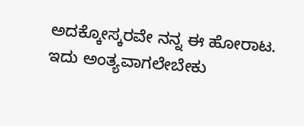ಅದಕ್ಕೋಸ್ಕರವೇ ನನ್ನ ಈ ಹೋರಾಟ. ಇದು ಅಂತ್ಯವಾಗಲೇಬೇಕು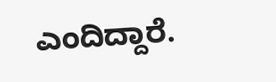ಎಂದಿದ್ದಾರೆ.